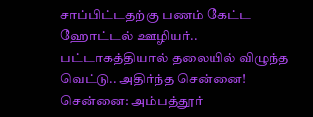சாப்பிட்டதற்கு பணம் கேட்ட ஹோட்டல் ஊழியர்.. பட்டாகத்தியால் தலையில் விழுந்த வெட்டு.. அதிர்ந்த சென்னை!
சென்னை: அம்பத்தூர்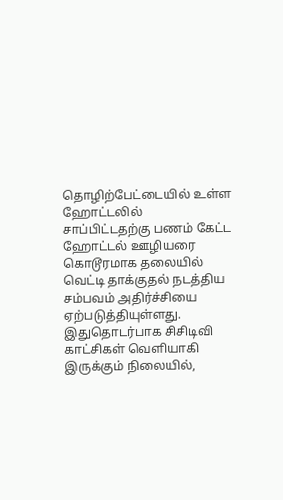தொழிற்பேட்டையில் உள்ள ஹோட்டலில் சாப்பிட்டதற்கு பணம் கேட்ட ஹோட்டல் ஊழியரை கொடூரமாக தலையில் வெட்டி தாக்குதல் நடத்திய சம்பவம் அதிர்ச்சியை ஏற்படுத்தியுள்ளது. இதுதொடர்பாக சிசிடிவி காட்சிகள் வெளியாகி இருக்கும் நிலையில்,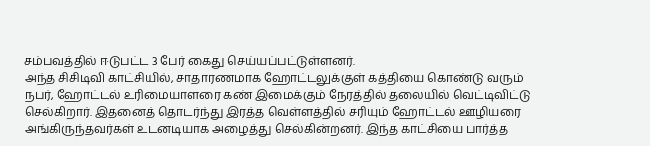சம்பவத்தில் ஈடுபட்ட 3 பேர் கைது செய்யப்பட்டுள்ளனர்.
அந்த சிசிடிவி காட்சியில், சாதாரணமாக ஹோட்டலுக்குள் கத்தியை கொண்டு வரும் நபர், ஹோட்டல் உரிமையாளரை கண் இமைக்கும் நேரத்தில் தலையில் வெட்டிவிட்டு செல்கிறார். இதனைத் தொடர்ந்து இரத்த வெள்ளத்தில் சரியும் ஹோட்டல் ஊழியரை அங்கிருந்தவர்கள் உடனடியாக அழைத்து செல்கின்றனர். இந்த காட்சியை பார்த்த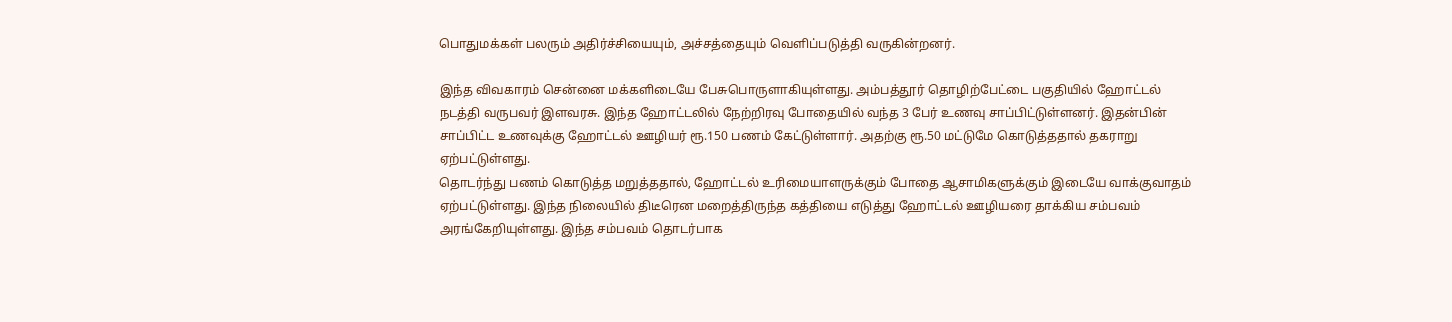பொதுமக்கள் பலரும் அதிர்ச்சியையும், அச்சத்தையும் வெளிப்படுத்தி வருகின்றனர்.

இந்த விவகாரம் சென்னை மக்களிடையே பேசுபொருளாகியுள்ளது. அம்பத்தூர் தொழிற்பேட்டை பகுதியில் ஹோட்டல் நடத்தி வருபவர் இளவரசு. இந்த ஹோட்டலில் நேற்றிரவு போதையில் வந்த 3 பேர் உணவு சாப்பிட்டுள்ளனர். இதன்பின் சாப்பிட்ட உணவுக்கு ஹோட்டல் ஊழியர் ரூ.150 பணம் கேட்டுள்ளார். அதற்கு ரூ.50 மட்டுமே கொடுத்ததால் தகராறு ஏற்பட்டுள்ளது.
தொடர்ந்து பணம் கொடுத்த மறுத்ததால், ஹோட்டல் உரிமையாளருக்கும் போதை ஆசாமிகளுக்கும் இடையே வாக்குவாதம் ஏற்பட்டுள்ளது. இந்த நிலையில் திடீரென மறைத்திருந்த கத்தியை எடுத்து ஹோட்டல் ஊழியரை தாக்கிய சம்பவம் அரங்கேறியுள்ளது. இந்த சம்பவம் தொடர்பாக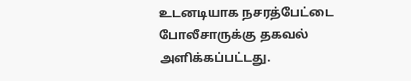உடனடியாக நசரத்பேட்டை போலீசாருக்கு தகவல் அளிக்கப்பட்டது.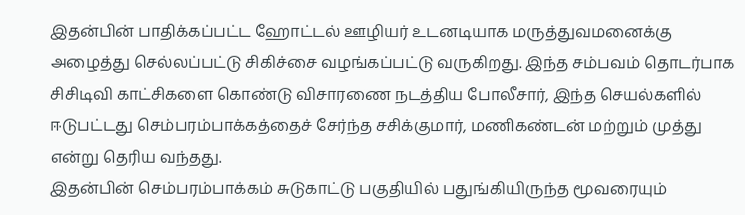இதன்பின் பாதிக்கப்பட்ட ஹோட்டல் ஊழியர் உடனடியாக மருத்துவமனைக்கு அழைத்து செல்லப்பட்டு சிகிச்சை வழங்கப்பட்டு வருகிறது. இந்த சம்பவம் தொடர்பாக சிசிடிவி காட்சிகளை கொண்டு விசாரணை நடத்திய போலீசார், இந்த செயல்களில் ஈடுபட்டது செம்பரம்பாக்கத்தைச் சேர்ந்த சசிக்குமார், மணிகண்டன் மற்றும் முத்து என்று தெரிய வந்தது.
இதன்பின் செம்பரம்பாக்கம் சுடுகாட்டு பகுதியில் பதுங்கியிருந்த மூவரையும்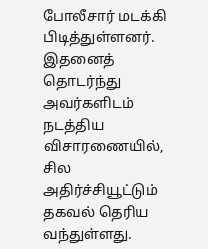போலீசார் மடக்கி பிடித்துள்ளனர். இதனைத் தொடர்ந்து அவர்களிடம் நடத்திய விசாரணையில், சில அதிர்ச்சியூட்டும் தகவல் தெரிய வந்துள்ளது.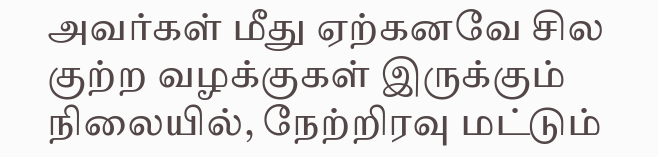அவர்கள் மீது ஏற்கனவே சில குற்ற வழக்குகள் இருக்கும் நிலையில், நேற்றிரவு மட்டும்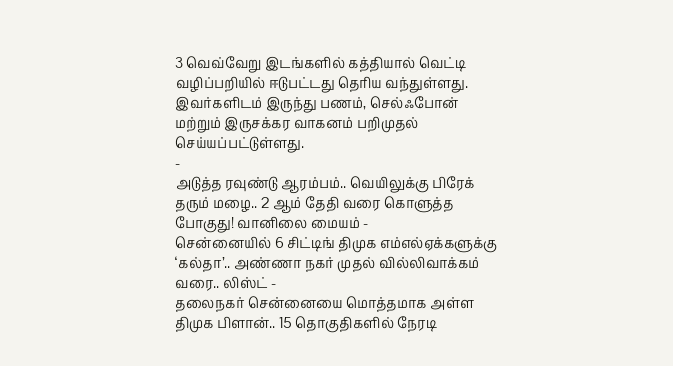3 வெவ்வேறு இடங்களில் கத்தியால் வெட்டி வழிப்பறியில் ஈடுபட்டது தெரிய வந்துள்ளது. இவர்களிடம் இருந்து பணம், செல்ஃபோன் மற்றும் இருசக்கர வாகனம் பறிமுதல் செய்யப்பட்டுள்ளது.
-
அடுத்த ரவுண்டு ஆரம்பம்.. வெயிலுக்கு பிரேக் தரும் மழை.. 2 ஆம் தேதி வரை கொளுத்த போகுது! வானிலை மையம் -
சென்னையில் 6 சிட்டிங் திமுக எம்எல்ஏக்களுக்கு ‘கல்தா’.. அண்ணா நகர் முதல் வில்லிவாக்கம் வரை.. லிஸ்ட் -
தலைநகர் சென்னையை மொத்தமாக அள்ள திமுக பிளான்.. 15 தொகுதிகளில் நேரடி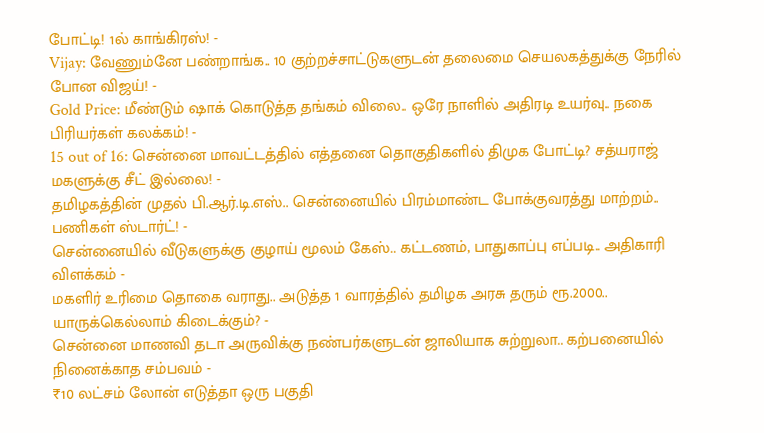போட்டி! 1ல் காங்கிரஸ்! -
Vijay: வேணும்னே பண்றாங்க.. 10 குற்றச்சாட்டுகளுடன் தலைமை செயலகத்துக்கு நேரில் போன விஜய்! -
Gold Price: மீண்டும் ஷாக் கொடுத்த தங்கம் விலை.. ஒரே நாளில் அதிரடி உயர்வு.. நகை பிரியர்கள் கலக்கம்! -
15 out of 16: சென்னை மாவட்டத்தில் எத்தனை தொகுதிகளில் திமுக போட்டி? சத்யராஜ் மகளுக்கு சீட் இல்லை! -
தமிழகத்தின் முதல் பி.ஆர்.டி.எஸ்.. சென்னையில் பிரம்மாண்ட போக்குவரத்து மாற்றம்.. பணிகள் ஸ்டார்ட்! -
சென்னையில் வீடுகளுக்கு குழாய் மூலம் கேஸ்.. கட்டணம், பாதுகாப்பு எப்படி.. அதிகாரி விளக்கம் -
மகளிர் உரிமை தொகை வராது.. அடுத்த 1 வாரத்தில் தமிழக அரசு தரும் ரூ.2000.. யாருக்கெல்லாம் கிடைக்கும்? -
சென்னை மாணவி தடா அருவிக்கு நண்பர்களுடன் ஜாலியாக சுற்றுலா.. கற்பனையில் நினைக்காத சம்பவம் -
₹10 லட்சம் லோன் எடுத்தா ஒரு பகுதி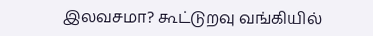இலவசமா? கூட்டுறவு வங்கியில்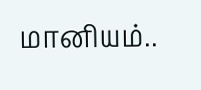மானியம்..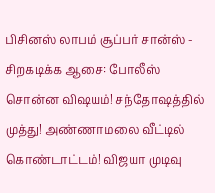பிசினஸ் லாபம் சூப்பர் சான்ஸ் -
சிறகடிக்க ஆசை: போலீஸ் சொன்ன விஷயம்! சந்தோஷத்தில் முத்து! அண்ணாமலை வீட்டில் கொண்டாட்டம்! விஜயா முடிவு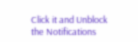Click it and Unblock the Notifications